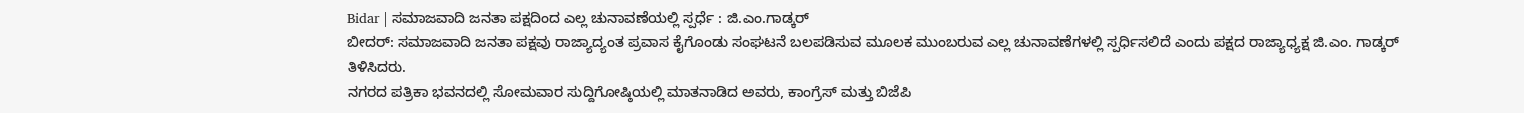Bidar | ಸಮಾಜವಾದಿ ಜನತಾ ಪಕ್ಷದಿಂದ ಎಲ್ಲ ಚುನಾವಣೆಯಲ್ಲಿ ಸ್ಪರ್ಧೆ : ಜಿ.ಎಂ.ಗಾಡ್ಕರ್
ಬೀದರ್: ಸಮಾಜವಾದಿ ಜನತಾ ಪಕ್ಷವು ರಾಜ್ಯಾದ್ಯಂತ ಪ್ರವಾಸ ಕೈಗೊಂಡು ಸಂಘಟನೆ ಬಲಪಡಿಸುವ ಮೂಲಕ ಮುಂಬರುವ ಎಲ್ಲ ಚುನಾವಣೆಗಳಲ್ಲಿ ಸ್ಪರ್ಧಿಸಲಿದೆ ಎಂದು ಪಕ್ಷದ ರಾಜ್ಯಾಧ್ಯಕ್ಷ ಜಿ.ಎಂ. ಗಾಡ್ಕರ್ ತಿಳಿಸಿದರು.
ನಗರದ ಪತ್ರಿಕಾ ಭವನದಲ್ಲಿ ಸೋಮವಾರ ಸುದ್ದಿಗೋಷ್ಠಿಯಲ್ಲಿ ಮಾತನಾಡಿದ ಅವರು, ಕಾಂಗ್ರೆಸ್ ಮತ್ತು ಬಿಜೆಪಿ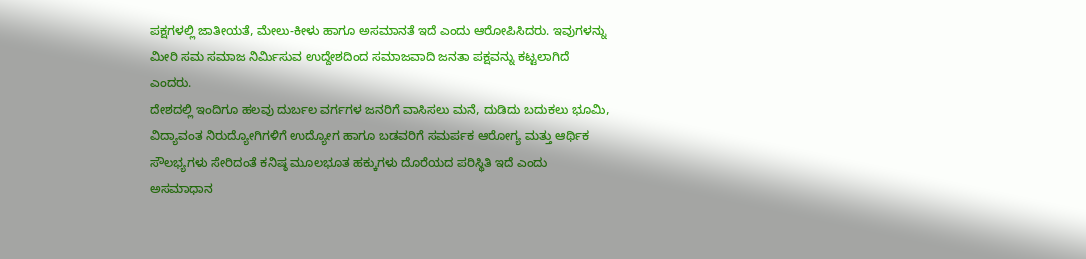ಪಕ್ಷಗಳಲ್ಲಿ ಜಾತೀಯತೆ, ಮೇಲು-ಕೀಳು ಹಾಗೂ ಅಸಮಾನತೆ ಇದೆ ಎಂದು ಆರೋಪಿಸಿದರು. ಇವುಗಳನ್ನು ಮೀರಿ ಸಮ ಸಮಾಜ ನಿರ್ಮಿಸುವ ಉದ್ದೇಶದಿಂದ ಸಮಾಜವಾದಿ ಜನತಾ ಪಕ್ಷವನ್ನು ಕಟ್ಟಲಾಗಿದೆ ಎಂದರು.
ದೇಶದಲ್ಲಿ ಇಂದಿಗೂ ಹಲವು ದುರ್ಬಲ ವರ್ಗಗಳ ಜನರಿಗೆ ವಾಸಿಸಲು ಮನೆ, ದುಡಿದು ಬದುಕಲು ಭೂಮಿ, ವಿದ್ಯಾವಂತ ನಿರುದ್ಯೋಗಿಗಳಿಗೆ ಉದ್ಯೋಗ ಹಾಗೂ ಬಡವರಿಗೆ ಸಮರ್ಪಕ ಆರೋಗ್ಯ ಮತ್ತು ಆರ್ಥಿಕ ಸೌಲಭ್ಯಗಳು ಸೇರಿದಂತೆ ಕನಿಷ್ಠ ಮೂಲಭೂತ ಹಕ್ಕುಗಳು ದೊರೆಯದ ಪರಿಸ್ಥಿತಿ ಇದೆ ಎಂದು ಅಸಮಾಧಾನ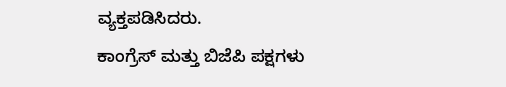ವ್ಯಕ್ತಪಡಿಸಿದರು.
ಕಾಂಗ್ರೆಸ್ ಮತ್ತು ಬಿಜೆಪಿ ಪಕ್ಷಗಳು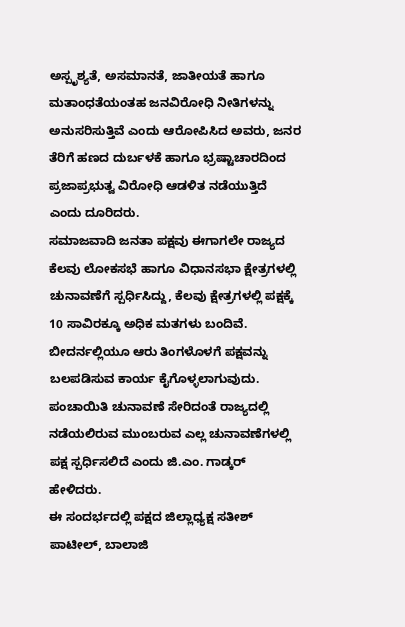ಅಸ್ಪೃಶ್ಯತೆ, ಅಸಮಾನತೆ, ಜಾತೀಯತೆ ಹಾಗೂ ಮತಾಂಧತೆಯಂತಹ ಜನವಿರೋಧಿ ನೀತಿಗಳನ್ನು ಅನುಸರಿಸುತ್ತಿವೆ ಎಂದು ಆರೋಪಿಸಿದ ಅವರು, ಜನರ ತೆರಿಗೆ ಹಣದ ದುರ್ಬಳಕೆ ಹಾಗೂ ಭ್ರಷ್ಟಾಚಾರದಿಂದ ಪ್ರಜಾಪ್ರಭುತ್ವ ವಿರೋಧಿ ಆಡಳಿತ ನಡೆಯುತ್ತಿದೆ ಎಂದು ದೂರಿದರು.
ಸಮಾಜವಾದಿ ಜನತಾ ಪಕ್ಷವು ಈಗಾಗಲೇ ರಾಜ್ಯದ ಕೆಲವು ಲೋಕಸಭೆ ಹಾಗೂ ವಿಧಾನಸಭಾ ಕ್ಷೇತ್ರಗಳಲ್ಲಿ ಚುನಾವಣೆಗೆ ಸ್ಪರ್ಧಿಸಿದ್ದು, ಕೆಲವು ಕ್ಷೇತ್ರಗಳಲ್ಲಿ ಪಕ್ಷಕ್ಕೆ 10 ಸಾವಿರಕ್ಕೂ ಅಧಿಕ ಮತಗಳು ಬಂದಿವೆ. ಬೀದರ್ನಲ್ಲಿಯೂ ಆರು ತಿಂಗಳೊಳಗೆ ಪಕ್ಷವನ್ನು ಬಲಪಡಿಸುವ ಕಾರ್ಯ ಕೈಗೊಳ್ಳಲಾಗುವುದು. ಪಂಚಾಯಿತಿ ಚುನಾವಣೆ ಸೇರಿದಂತೆ ರಾಜ್ಯದಲ್ಲಿ ನಡೆಯಲಿರುವ ಮುಂಬರುವ ಎಲ್ಲ ಚುನಾವಣೆಗಳಲ್ಲಿ ಪಕ್ಷ ಸ್ಪರ್ಧಿಸಲಿದೆ ಎಂದು ಜಿ.ಎಂ. ಗಾಡ್ಕರ್ ಹೇಳಿದರು.
ಈ ಸಂದರ್ಭದಲ್ಲಿ ಪಕ್ಷದ ಜಿಲ್ಲಾಧ್ಯಕ್ಷ ಸತೀಶ್ ಪಾಟೀಲ್, ಬಾಲಾಜಿ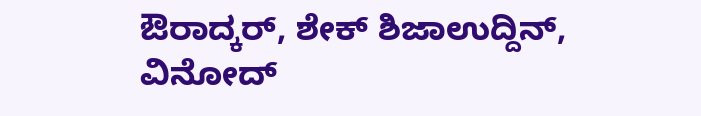ಔರಾದ್ಕರ್, ಶೇಕ್ ಶಿಜಾಉದ್ದಿನ್, ವಿನೋದ್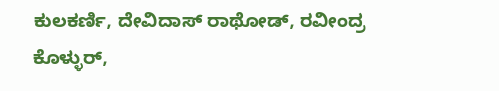ಕುಲಕರ್ಣಿ, ದೇವಿದಾಸ್ ರಾಥೋಡ್, ರವೀಂದ್ರ ಕೊಳ್ಳುರ್,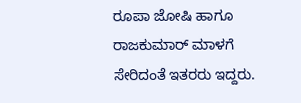ರೂಪಾ ಜೋಷಿ ಹಾಗೂ ರಾಜಕುಮಾರ್ ಮಾಳಗೆ ಸೇರಿದಂತೆ ಇತರರು ಇದ್ದರು.